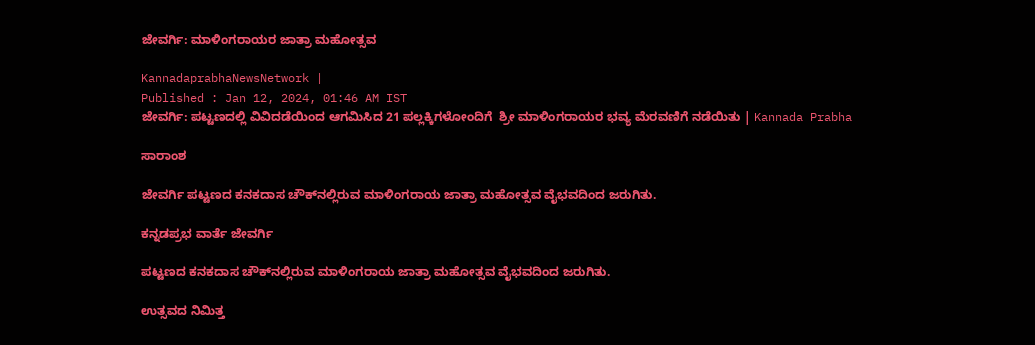ಜೇವರ್ಗಿ: ಮಾಳಿಂಗರಾಯರ ಜಾತ್ರಾ ಮಹೋತ್ಸವ

KannadaprabhaNewsNetwork |
Published : Jan 12, 2024, 01:46 AM IST
ಜೇವರ್ಗಿ: ಪಟ್ಟಣದಲ್ಲಿ ವಿವಿದಡೆಯಿಂದ ಆಗಮಿಸಿದ 21 ಪಲ್ಲಕ್ಕಿಗಳೋಂದಿಗೆ  ಶ್ರೀ ಮಾಳಿಂಗರಾಯರ ಭವ್ಯ ಮೆರವಣಿಗೆ ನಡೆಯಿತು | Kannada Prabha

ಸಾರಾಂಶ

ಜೇವರ್ಗಿ ಪಟ್ಟಣದ ಕನಕದಾಸ ಚೌಕ್‌ನಲ್ಲಿರುವ ಮಾಳಿಂಗರಾಯ ಜಾತ್ರಾ ಮಹೋತ್ಸವ ವೈಭವದಿಂದ ಜರುಗಿತು.

ಕನ್ನಡಪ್ರಭ ವಾರ್ತೆ ಜೇವರ್ಗಿ

ಪಟ್ಟಣದ ಕನಕದಾಸ ಚೌಕ್‌ನಲ್ಲಿರುವ ಮಾಳಿಂಗರಾಯ ಜಾತ್ರಾ ಮಹೋತ್ಸವ ವೈಭವದಿಂದ ಜರುಗಿತು.

ಉತ್ಸವದ ನಿಮಿತ್ತ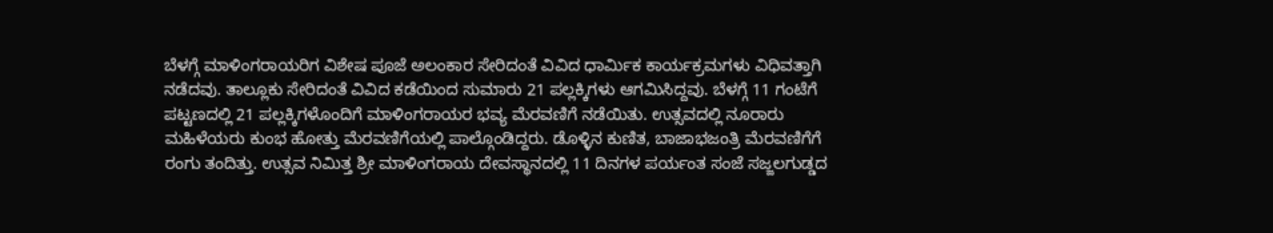ಬೆಳಗ್ಗೆ ಮಾಳಿಂಗರಾಯರಿಗ ವಿಶೇಷ ಪೂಜೆ ಅಲಂಕಾರ ಸೇರಿದಂತೆ ವಿವಿದ ಧಾರ್ಮಿಕ ಕಾರ್ಯಕ್ರಮಗಳು ವಿಧಿವತ್ತಾಗಿ ನಡೆದವು. ತಾಲ್ಲೂಕು ಸೇರಿದಂತೆ ವಿವಿದ ಕಡೆಯಿಂದ ಸುಮಾರು 21 ಪಲ್ಲಕ್ಕಿಗಳು ಆಗಮಿಸಿದ್ದವು. ಬೆಳಗ್ಗೆ 11 ಗಂಟೆಗೆ ಪಟ್ಟಣದಲ್ಲಿ 21 ಪಲ್ಲಕ್ಕಿಗಳೊಂದಿಗೆ ಮಾಳಿಂಗರಾಯರ ಭವ್ಯ ಮೆರವಣಿಗೆ ನಡೆಯಿತು. ಉತ್ಸವದಲ್ಲಿ ನೂರಾರು ಮಹಿಳೆಯರು ಕುಂಭ ಹೋತ್ತು ಮೆರವಣಿಗೆಯಲ್ಲಿ ಪಾಲ್ಗೊಂಡಿದ್ದರು. ಡೊಳ್ಳಿನ ಕುಣಿತ, ಬಾಜಾಭಜಂತ್ರಿ ಮೆರವಣಿಗೆಗೆ ರಂಗು ತಂದಿತ್ತು. ಉತ್ಸವ ನಿಮಿತ್ತ ಶ್ರೀ ಮಾಳಿಂಗರಾಯ ದೇವಸ್ಥಾನದಲ್ಲಿ 11 ದಿನಗಳ ಪರ್ಯಂತ ಸಂಜೆ ಸಜ್ಜಲಗುಡ್ಡದ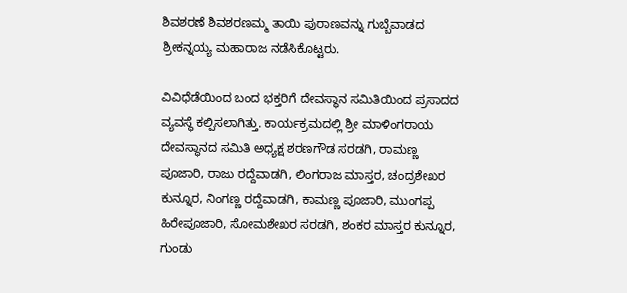ಶಿವಶರಣೆ ಶಿವಶರಣಮ್ಮ ತಾಯಿ ಪುರಾಣವನ್ನು ಗುಬ್ಬೆವಾಡದ ಶ್ರೀಕನ್ನಯ್ಯ ಮಹಾರಾಜ ನಡೆಸಿಕೊಟ್ಟರು.

ವಿವಿಧೆಡೆಯಿಂದ ಬಂದ ಭಕ್ತರಿಗೆ ದೇವಸ್ಥಾನ ಸಮಿತಿಯಿಂದ ಪ್ರಸಾದದ ವ್ಯವಸ್ಥೆ ಕಲ್ಪಿಸಲಾಗಿತ್ತು. ಕಾರ್ಯಕ್ರಮದಲ್ಲಿ ಶ್ರೀ ಮಾಳಿಂಗರಾಯ ದೇವಸ್ಥಾನದ ಸಮಿತಿ ಅಧ್ಯಕ್ಷ ಶರಣಗೌಡ ಸರಡಗಿ, ರಾಮಣ್ಣ ಪೂಜಾರಿ, ರಾಜು ರದ್ದೆವಾಡಗಿ, ಲಿಂಗರಾಜ ಮಾಸ್ತರ, ಚಂದ್ರಶೇಖರ ಕುನ್ನೂರ, ನಿಂಗಣ್ಣ ರದ್ದೆವಾಡಗಿ, ಕಾಮಣ್ಣ ಪೂಜಾರಿ, ಮುಂಗಪ್ಪ ಹಿರೇಪೂಜಾರಿ, ಸೋಮಶೇಖರ ಸರಡಗಿ, ಶಂಕರ ಮಾಸ್ತರ ಕುನ್ನೂರ, ಗುಂಡು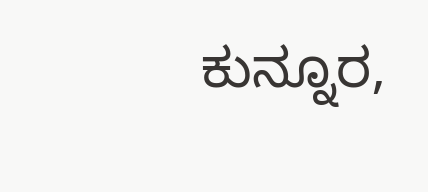ಕುನ್ನೂರ,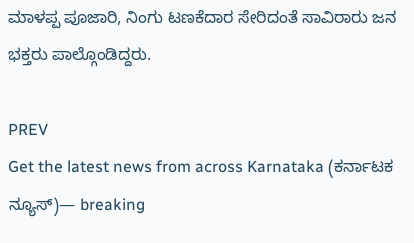ಮಾಳಪ್ಪ ಪೂಜಾರಿ, ನಿಂಗು ಟಣಕೆದಾರ ಸೇರಿದಂತೆ ಸಾವಿರಾರು ಜನ ಭಕ್ತರು ಪಾಲ್ಗೊಂಡಿದ್ದರು.

PREV
Get the latest news from across Karnataka (ಕರ್ನಾಟಕ ನ್ಯೂಸ್)— breaking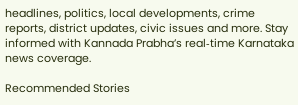headlines, politics, local developments, crime reports, district updates, civic issues and more. Stay informed with Kannada Prabha’s real‑time Karnataka news coverage.

Recommended Stories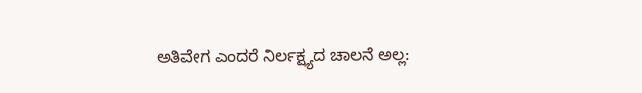ಅತಿವೇಗ ಎಂದರೆ ನಿರ್ಲಕ್ಷ್ಯದ ಚಾಲನೆ ಅಲ್ಲ: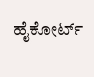ಹೈಕೋರ್ಟ್‌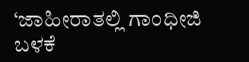‘ಜಾಹೀರಾತಲ್ಲಿ ಗಾಂಧೀಜಿ ಬಳಕೆ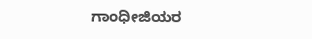ಗಾಂಧೀಜಿಯರ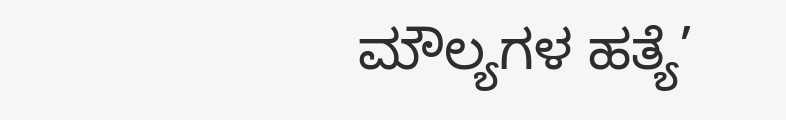ಮೌಲ್ಯಗಳ ಹತ್ಯೆ’